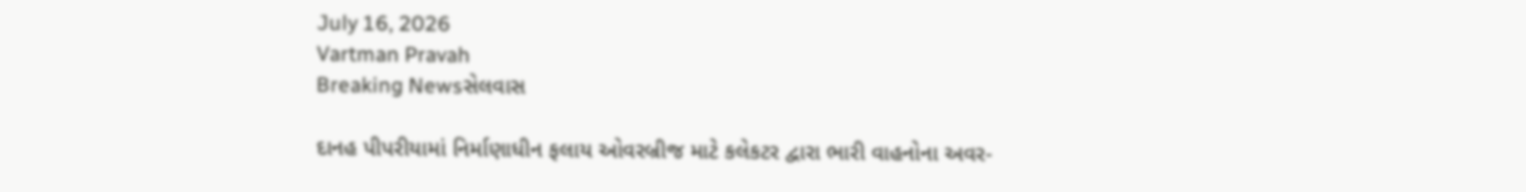July 16, 2026
Vartman Pravah
Breaking Newsસેલવાસ

દાનહ પીપરીયામાં નિર્માણાધીન ફલાય ઓવરબ્રીજ માટે કલેકટર દ્વારા ભારી વાહનોના અવર-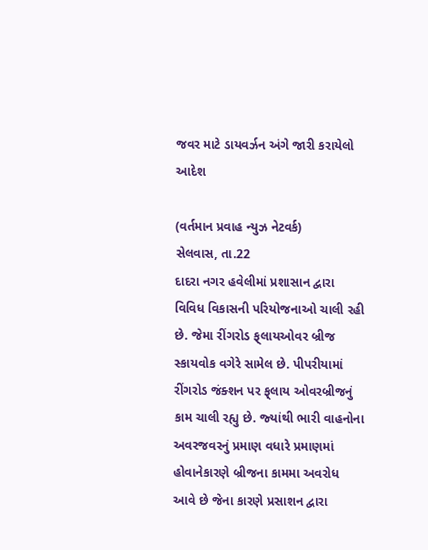જવર માટે ડાયવર્ઝન અંગે જારી કરાયેલો આદેશ

(વર્તમાન પ્રવાહ ન્‍યુઝ નેટવર્ક)
સેલવાસ, તા.22
દાદરા નગર હવેલીમાં પ્રશાસાન દ્વારા વિવિધ વિકાસની પરિયોજનાઓ ચાલી રહી છે. જેમા રીંગરોડ ફ્‌લાયઓવર બ્રીજ સ્‍કાયવોક વગેરે સામેલ છે. પીપરીયામાં રીંગરોડ જંક્‍શન પર ફ્‌લાય ઓવરબ્રીજનું કામ ચાલી રહ્યુ છે. જ્‍યાંથી ભારી વાહનોના અવરજવરનું પ્રમાણ વધારે પ્રમાણમાં હોવાનેકારણે બ્રીજના કામમા અવરોધ આવે છે જેના કારણે પ્રસાશન દ્વારા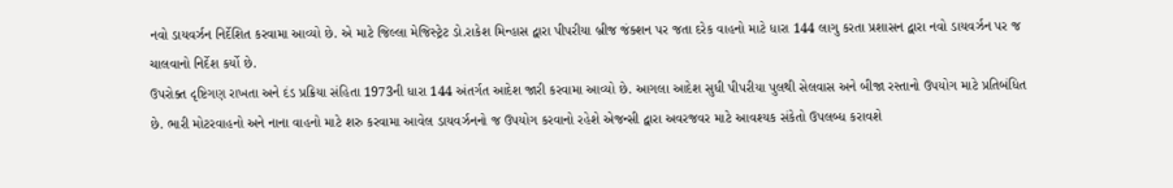નવો ડાયવર્ઝન નિર્દેશિત કરવામા આવ્‍યો છે. એ માટે જિલ્લા મેજિસ્‍ટ્રેટ ડો.રાકેશ મિન્‍હાસ દ્વારા પીપરીયા બ્રીજ જંક્‍શન પર જતા દરેક વાહનો માટે ધારા 144 લાગુ કરતા પ્રશાસન દ્વારા નવો ડાયવર્ઝન પર જ ચાલવાનો નિર્દેશ કર્યો છે.
ઉપરોક્‍ત દૃષ્ટિગણ રાખતા અને દંડ પ્રક્રિયા સંહિતા 1973ની ધારા 144 અંતર્ગત આદેશ જારી કરવામા આવ્‍યો છે. આગલા આદેશ સુધી પીપરીયા પુલથી સેલવાસ અને બીજા રસ્‍તાનો ઉપયોગ માટે પ્રતિબંધિત છે. ભારી મોટરવાહનો અને નાના વાહનો માટે શરુ કરવામા આવેલ ડાયવર્ઝનનો જ ઉપયોગ કરવાનો રહેશે એજન્‍સી દ્વારા અવરજવર માટે આવશ્‍યક સંકેતો ઉપલબ્‍ધ કરાવશે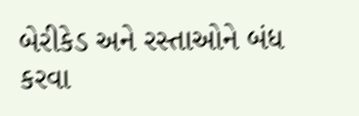બેરીકેડ અને રસ્‍તાઓને બંધ કરવા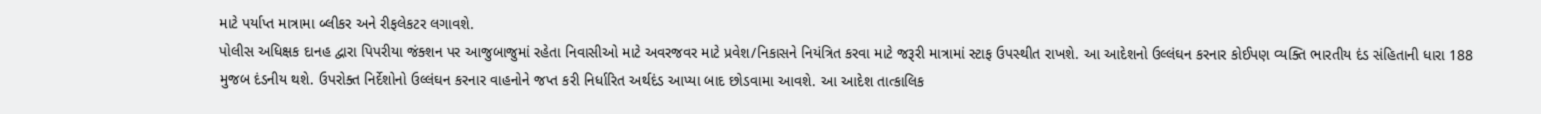માટે પર્યાપ્ત માત્રામા બ્‍લીકર અને રીફલેકટર લગાવશે.
પોલીસ અધિક્ષક દાનહ દ્વારા પિપરીયા જંક્‍શન પર આજુબાજુમાં રહેતા નિવાસીઓ માટે અવરજવર માટે પ્રવેશ/નિકાસને નિયંત્રિત કરવા માટે જરૂરી માત્રામાં સ્‍ટાફ ઉપસ્‍થીત રાખશે. આ આદેશનો ઉલ્લંઘન કરનાર કોઈપણ વ્‍યક્‍તિ ભારતીય દંડ સંહિતાની ધારા 188 મુજબ દંડનીય થશે. ઉપરોક્‍ત નિર્દેશોનો ઉલ્લંઘન કરનાર વાહનોને જપ્ત કરી નિર્ધારિત અર્થદંડ આપ્‍યા બાદ છોડવામા આવશે. આ આદેશ તાત્‍કાલિક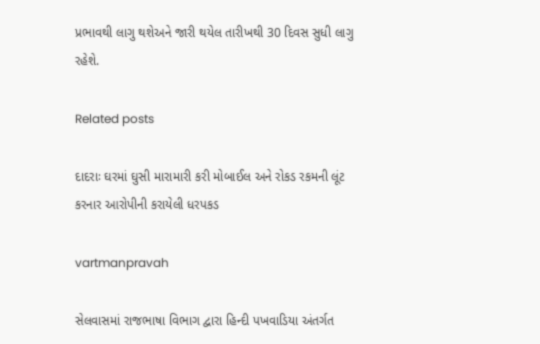પ્રભાવથી લાગુ થશેઅને જારી થયેલ તારીખથી 30 દિવસ સુધી લાગુ રહેશે.

Related posts

દાદરાઃ ઘરમાં ઘુસી મારામારી કરી મોબાઈલ અને રોકડ રકમની લૂંટ કરનાર આરોપીની કરાયેલી ધરપકડ

vartmanpravah

સેલવાસમાં રાજભાષા વિભાગ દ્વારા હિન્‍દી પખવાડિયા અંતર્ગત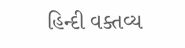હિન્‍દી વક્‍તવ્‍ય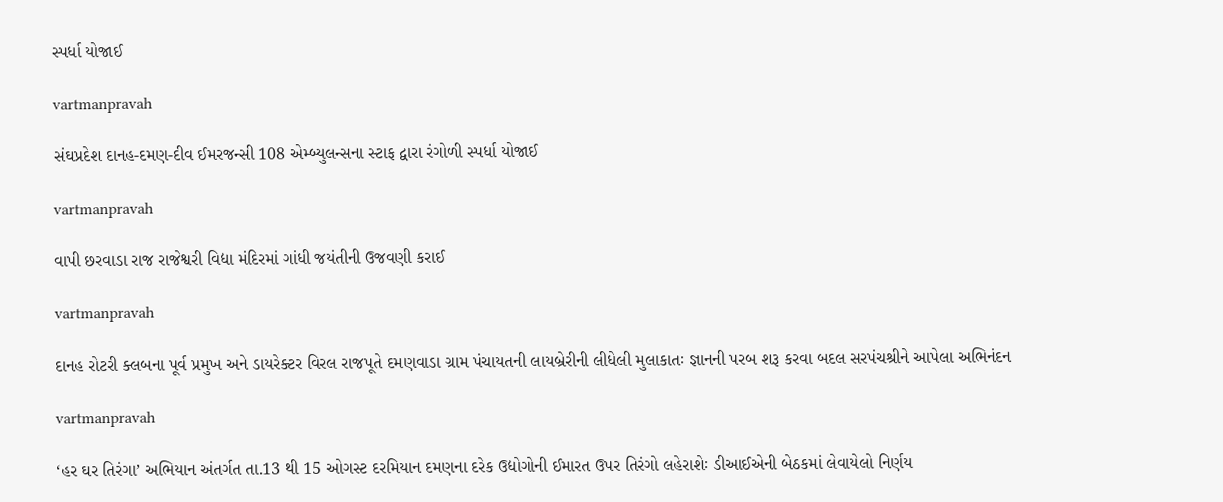સ્‍પર્ધા યોજાઈ

vartmanpravah

સંઘપ્રદેશ દાનહ-દમણ-દીવ ઈમરજન્‍સી 108 એમ્‍બ્‍યુલન્‍સના સ્‍ટાફ દ્વારા રંગોળી સ્‍પર્ધા યોજાઈ

vartmanpravah

વાપી છરવાડા રાજ રાજેશ્વરી વિદ્યા મંદિરમાં ગાંધી જયંતીની ઉજવણી કરાઈ

vartmanpravah

દાનહ રોટરી ક્‍લબના પૂર્વ પ્રમુખ અને ડાયરેક્‍ટર વિરલ રાજપૂતે દમણવાડા ગ્રામ પંચાયતની લાયબ્રેરીની લીધેલી મુલાકાતઃ જ્ઞાનની પરબ શરૂ કરવા બદલ સરપંચશ્રીને આપેલા અભિનંદન

vartmanpravah

‘હર ઘર તિરંગા’ અભિયાન અંતર્ગત તા.13 થી 15 ઓગસ્‍ટ દરમિયાન દમણના દરેક ઉદ્યોગોની ઈમારત ઉપર તિરંગો લહેરાશેઃ ડીઆઈએની બેઠકમાં લેવાયેલો નિર્ણય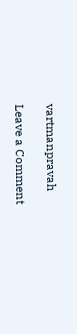vartmanpravah

Leave a Comment